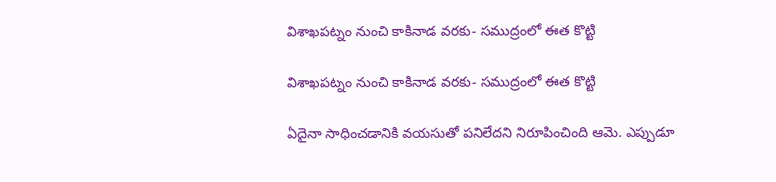విశాఖపట్నం నుంచి కాకినాడ వరకు- సముద్రంలో ఈత కొట్టి

విశాఖపట్నం నుంచి కాకినాడ వరకు- సముద్రంలో ఈత కొట్టి

ఏదైనా సాధించడానికి వయసుతో పనిలేదని నిరూపించింది ఆమె. ఎప్పుడూ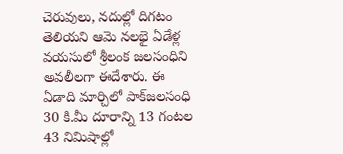చెరువులు, నదుల్లో దిగటం తెలియని ఆమె నలభై ఏడేళ్ల వయసులో శ్రీలంక జలసంధిని అవలీలగా ఈదేశారు. ఈ ఏడాది మార్చిలో పాక్‌జలసంధి 30 కి.మీ దూరాన్ని 13 గంటల 43 నిమిషాల్లో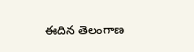ఈదిన తెలంగాణ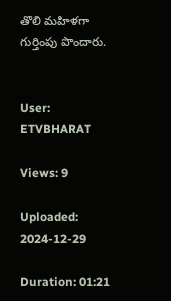తొలి మహిళగా గుర్తింపు పొందారు.


User: ETVBHARAT

Views: 9

Uploaded: 2024-12-29

Duration: 01:21